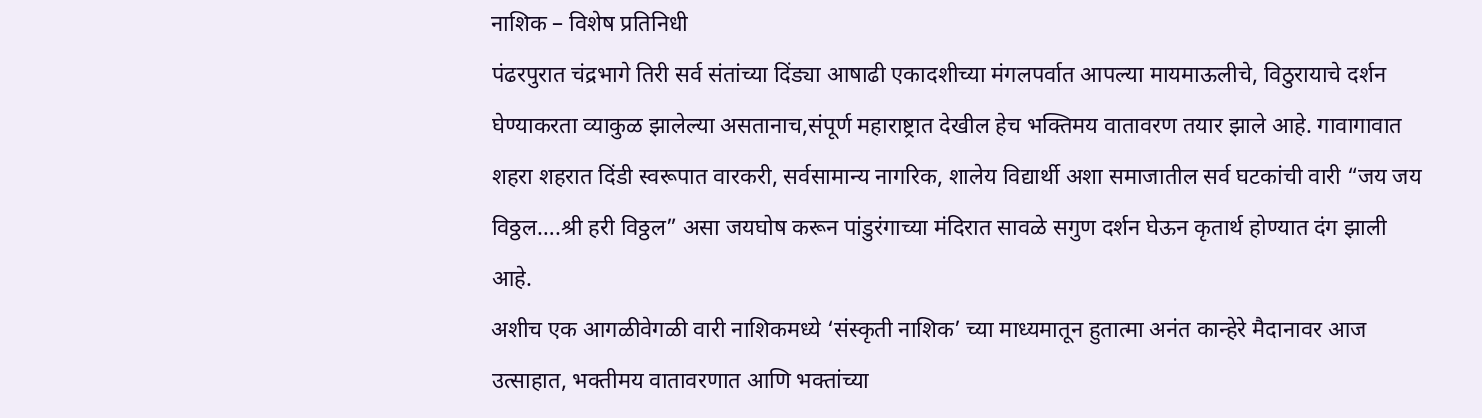नाशिक – विशेष प्रतिनिधी
पंढरपुरात चंद्रभागे तिरी सर्व संतांच्या दिंड्या आषाढी एकादशीच्या मंगलपर्वात आपल्या मायमाऊलीचे, विठुरायाचे दर्शन घेण्याकरता व्याकुळ झालेल्या असतानाच,संपूर्ण महाराष्ट्रात देखील हेच भक्तिमय वातावरण तयार झाले आहे. गावागावात शहरा शहरात दिंडी स्वरूपात वारकरी, सर्वसामान्य नागरिक, शालेय विद्यार्थी अशा समाजातील सर्व घटकांची वारी “जय जय विठ्ठल….श्री हरी विठ्ठल” असा जयघोष करून पांडुरंगाच्या मंदिरात सावळे सगुण दर्शन घेऊन कृतार्थ होण्यात दंग झाली आहे.
अशीच एक आगळीवेगळी वारी नाशिकमध्ये ‘संस्कृती नाशिक’ च्या माध्यमातून हुतात्मा अनंत कान्हेरे मैदानावर आज उत्साहात, भक्तीमय वातावरणात आणि भक्तांच्या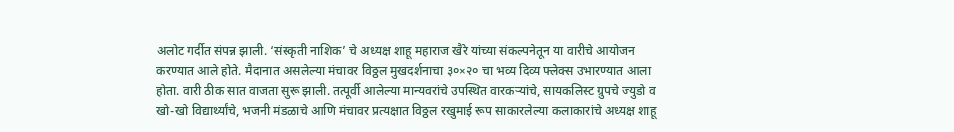अलोट गर्दीत संपन्न झाली. ‘संस्कृती नाशिक’ चे अध्यक्ष शाहू महाराज खैरे यांच्या संकल्पनेतून या वारीचे आयोजन करण्यात आले होते. मैदानात असलेल्या मंचावर विठ्ठल मुखदर्शनाचा ३०×२० चा भव्य दिव्य फ्लेक्स उभारण्यात आला होता. वारी ठीक सात वाजता सुरू झाली. तत्पूर्वी आलेल्या मान्यवरांचे उपस्थित वारकऱ्यांचे, सायकलिस्ट ग्रुपचे ज्युडो व खो-खो विद्यार्थ्यांचे, भजनी मंडळाचे आणि मंचावर प्रत्यक्षात विठ्ठल रखुमाई रूप साकारलेल्या कलाकारांचे अध्यक्ष शाहू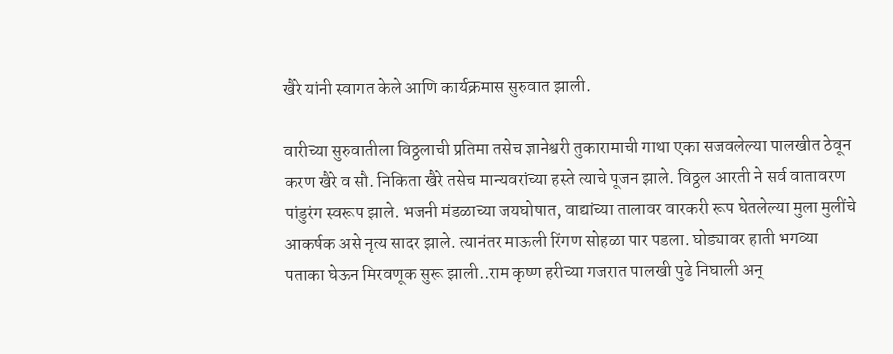खैरे यांनी स्वागत केले आणि कार्यक्रमास सुरुवात झाली.

वारीच्या सुरुवातीला विठ्ठलाची प्रतिमा तसेच ज्ञानेश्वरी तुकारामाची गाथा एका सजवलेल्या पालखीत ठेवून करण खैरे व सौ. निकिता खैरे तसेच मान्यवरांच्या हस्ते त्याचे पूजन झाले. विठ्ठल आरती ने सर्व वातावरण पांडुरंग स्वरूप झाले. भजनी मंडळाच्या जयघोषात, वाद्यांच्या तालावर वारकरी रूप घेतलेल्या मुला मुलींचे आकर्षक असे नृत्य सादर झाले. त्यानंतर माऊली रिंगण सोहळा पार पडला. घोड्यावर हाती भगव्या पताका घेऊन मिरवणूक सुरू झाली..राम कृष्ण हरीच्या गजरात पालखी पुढे निघाली अन्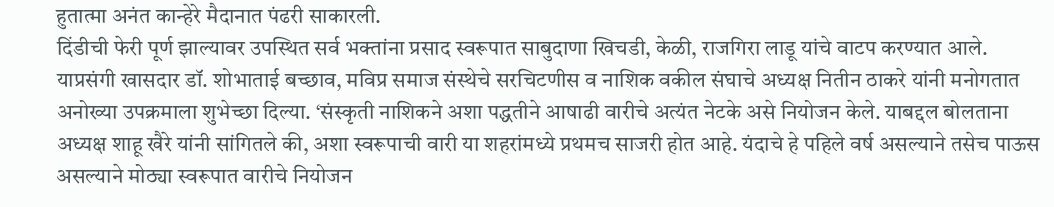हुतात्मा अनंत कान्हेरे मैदानात पंढरी साकारली.
दिंडीची फेरी पूर्ण झाल्यावर उपस्थित सर्व भक्तांना प्रसाद स्वरूपात साबुदाणा खिचडी, केळी, राजगिरा लाडू यांचे वाटप करण्यात आले. याप्रसंगी खासदार डॉ. शोभाताई बच्छाव, मविप्र समाज संस्थेचे सरचिटणीस व नाशिक वकील संघाचे अध्यक्ष नितीन ठाकरे यांनी मनोगतात अनोख्या उपक्रमाला शुभेच्छा दिल्या. ‘संस्कृती नाशिकने अशा पद्धतीने आषाढी वारीचे अत्यंत नेटके असे नियोजन केले. याबद्दल बोलताना अध्यक्ष शाहू खैरे यांनी सांगितले की, अशा स्वरूपाची वारी या शहरांमध्ये प्रथमच साजरी होत आहे. यंदाचे हे पहिले वर्ष असल्याने तसेच पाऊस असल्याने मोठ्या स्वरूपात वारीचे नियोजन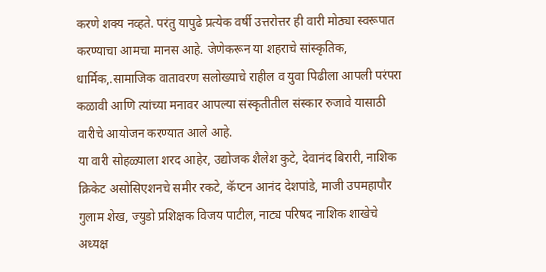करणे शक्य नव्हते. परंतु यापुढे प्रत्येक वर्षी उत्तरोत्तर ही वारी मोठ्या स्वरूपात करण्याचा आमचा मानस आहे. जेणेकरून या शहराचे सांस्कृतिक, धार्मिक,.सामाजिक वातावरण सलोख्याचे राहील व युवा पिढीला आपली परंपरा कळावी आणि त्यांच्या मनावर आपल्या संस्कृतीतील संस्कार रुजावे यासाठी वारीचे आयोजन करण्यात आले आहे.
या वारी सोहळ्याला शरद आहेर, उद्योजक शैलेश कुटे, देवानंद बिरारी, नाशिक क्रिकेट असोसिएशनचे समीर रकटे, कॅप्टन आनंद देशपांडे, माजी उपमहापौर गुलाम शेख, ज्युडो प्रशिक्षक विजय पाटील, नाट्य परिषद नाशिक शाखेचे अध्यक्ष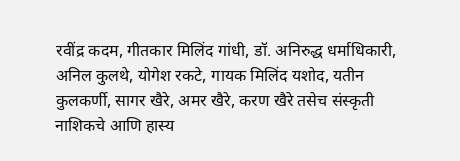रवींद्र कदम, गीतकार मिलिंद गांधी, डॉ. अनिरुद्ध धर्माधिकारी, अनिल कुलथे, योगेश रकटे, गायक मिलिंद यशोद, यतीन कुलकर्णी, सागर खैरे, अमर खैरे, करण खैरे तसेच संस्कृती नाशिकचे आणि हास्य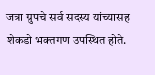जत्रा ग्रुपचे सर्व सदस्य यांच्यासह शेकडो भक्तगण उपस्थित होते.